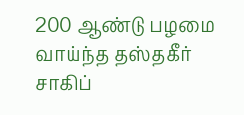200 ஆண்டு பழமை வாய்ந்த தஸ்தகீர் சாகிப்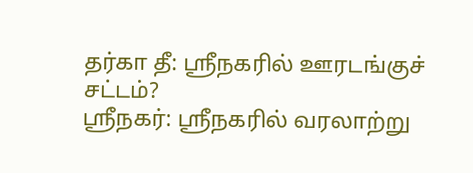தர்கா தீ: ஸ்ரீநகரில் ஊரடங்குச் சட்டம்?
ஸ்ரீநகர்: ஸ்ரீநகரில் வரலாற்று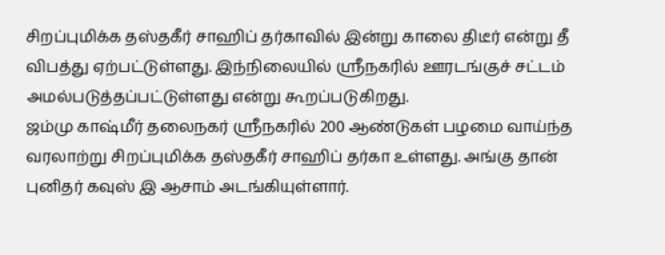சிறப்புமிக்க தஸ்தகீர் சாஹிப் தர்காவில் இன்று காலை திடீர் என்று தீ விபத்து ஏற்பட்டுள்ளது. இந்நிலையில் ஸ்ரீநகரில் ஊரடங்குச் சட்டம் அமல்படுத்தப்பட்டுள்ளது என்று கூறப்படுகிறது.
ஜம்மு காஷ்மீர் தலைநகர் ஸ்ரீநகரில் 200 ஆண்டுகள் பழமை வாய்ந்த வரலாற்று சிறப்புமிக்க தஸ்தகீர் சாஹிப் தர்கா உள்ளது. அங்கு தான் புனிதர் கவுஸ் இ ஆசாம் அடங்கியுள்ளார்.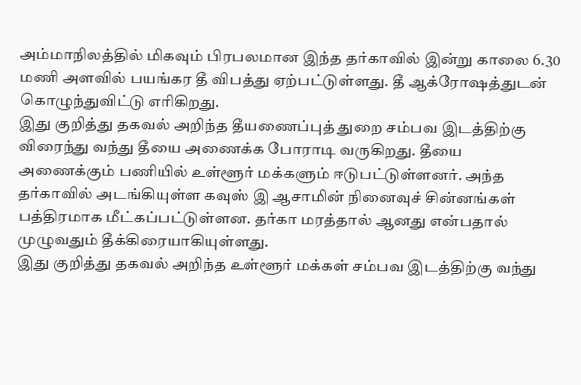அம்மாநிலத்தில் மிகவும் பிரபலமான இந்த தர்காவில் இன்று காலை 6.30 மணி அளவில் பயங்கர தீ விபத்து ஏற்பட்டுள்ளது. தீ ஆக்ரோஷத்துடன் கொழுந்துவிட்டு எரிகிறது.
இது குறித்து தகவல் அறிந்த தீயணைப்புத் துறை சம்பவ இடத்திற்கு விரைந்து வந்து தீயை அணைக்க போராடி வருகிறது. தீயை அணைக்கும் பணியில் உள்ளூர் மக்களும் ஈடுபட்டுள்ளனர். அந்த தர்காவில் அடங்கியுள்ள கவுஸ் இ ஆசாமின் நினைவுச் சின்னங்கள் பத்திரமாக மீட்கப்பட்டுள்ளன. தர்கா மரத்தால் ஆனது என்பதால் முழுவதும் தீக்கிரையாகியுள்ளது.
இது குறித்து தகவல் அறிந்த உள்ளூர் மக்கள் சம்பவ இடத்திற்கு வந்து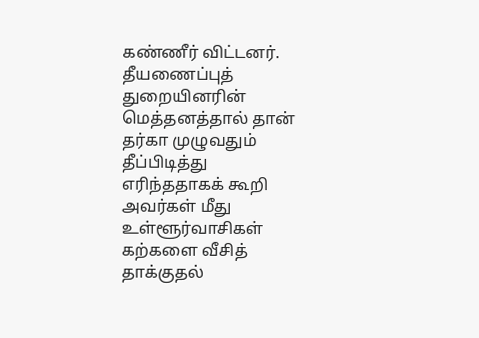கண்ணீர் விட்டனர். தீயணைப்புத் துறையினரின் மெத்தனத்தால் தான் தர்கா முழுவதும் தீப்பிடித்து எரிந்ததாகக் கூறி அவர்கள் மீது உள்ளூர்வாசிகள் கற்களை வீசித் தாக்குதல்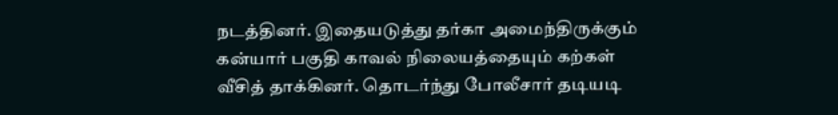நடத்தினர். இதையடுத்து தர்கா அமைந்திருக்கும் கன்யார் பகுதி காவல் நிலையத்தையும் கற்கள் வீசித் தாக்கினர். தொடர்ந்து போலீசார் தடியடி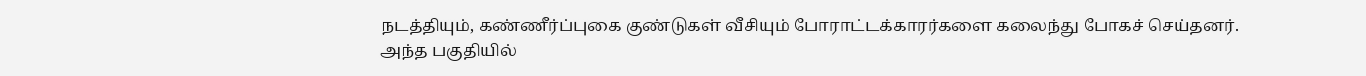நடத்தியும், கண்ணீர்ப்புகை குண்டுகள் வீசியும் போராட்டக்காரர்களை கலைந்து போகச் செய்தனர்.
அந்த பகுதியில்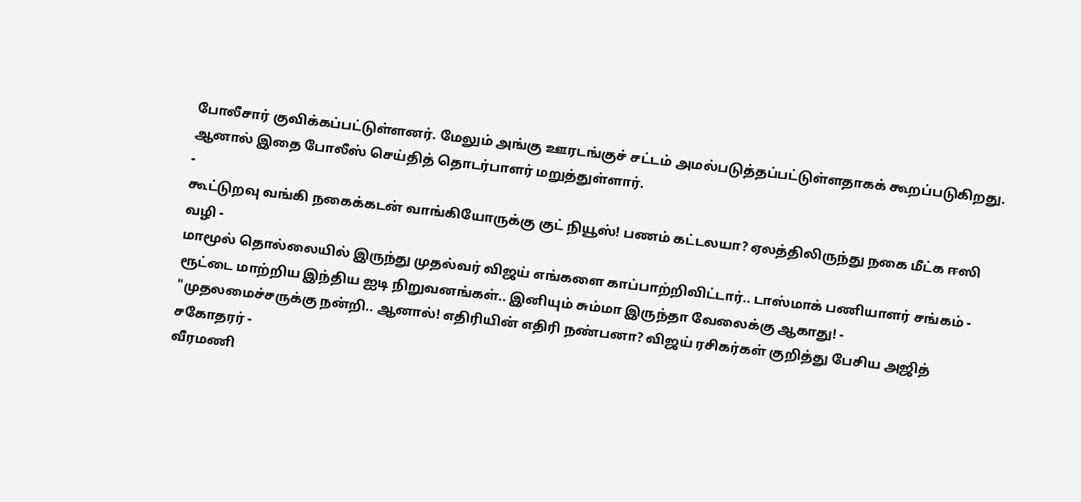போலீசார் குவிக்கப்பட்டுள்ளனர். மேலும் அங்கு ஊரடங்குச் சட்டம் அமல்படுத்தப்பட்டுள்ளதாகக் கூறப்படுகிறது. ஆனால் இதை போலீஸ் செய்தித் தொடர்பாளர் மறுத்துள்ளார்.
-
கூட்டுறவு வங்கி நகைக்கடன் வாங்கியோருக்கு குட் நியூஸ்! பணம் கட்டலயா? ஏலத்திலிருந்து நகை மீட்க ஈஸி வழி -
மாமூல் தொல்லையில் இருந்து முதல்வர் விஜய் எங்களை காப்பாற்றிவிட்டார்.. டாஸ்மாக் பணியாளர் சங்கம் -
ரூட்டை மாற்றிய இந்திய ஐடி நிறுவனங்கள்.. இனியும் சும்மா இருந்தா வேலைக்கு ஆகாது! -
"முதலமைச்சருக்கு நன்றி.. ஆனால்! எதிரியின் எதிரி நண்பனா? விஜய் ரசிகர்கள் குறித்து பேசிய அஜித் சகோதரர் -
வீரமணி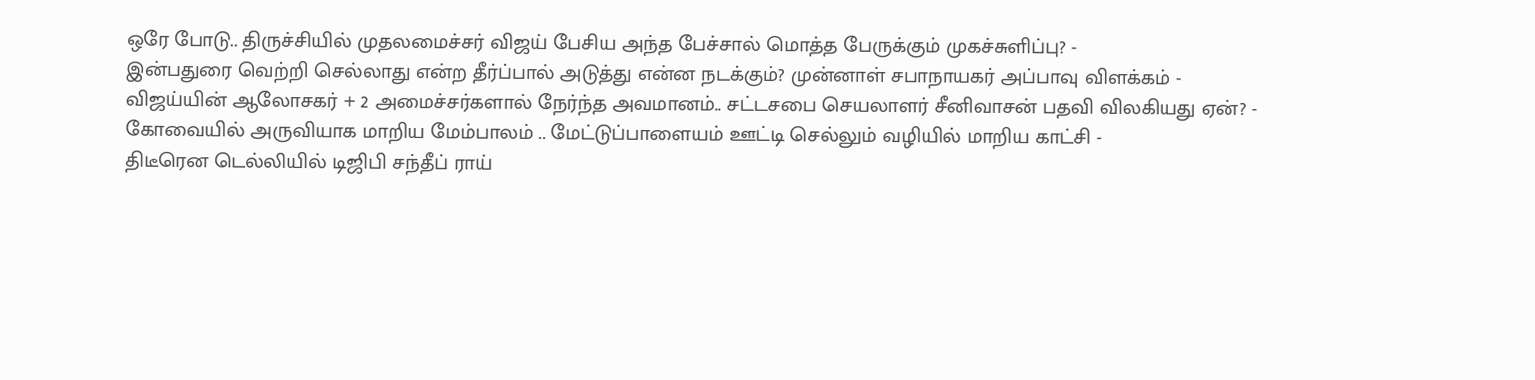ஒரே போடு.. திருச்சியில் முதலமைச்சர் விஜய் பேசிய அந்த பேச்சால் மொத்த பேருக்கும் முகச்சுளிப்பு? -
இன்பதுரை வெற்றி செல்லாது என்ற தீர்ப்பால் அடுத்து என்ன நடக்கும்? முன்னாள் சபாநாயகர் அப்பாவு விளக்கம் -
விஜய்யின் ஆலோசகர் + 2 அமைச்சர்களால் நேர்ந்த அவமானம்.. சட்டசபை செயலாளர் சீனிவாசன் பதவி விலகியது ஏன்? -
கோவையில் அருவியாக மாறிய மேம்பாலம் .. மேட்டுப்பாளையம் ஊட்டி செல்லும் வழியில் மாறிய காட்சி -
திடீரென டெல்லியில் டிஜிபி சந்தீப் ராய்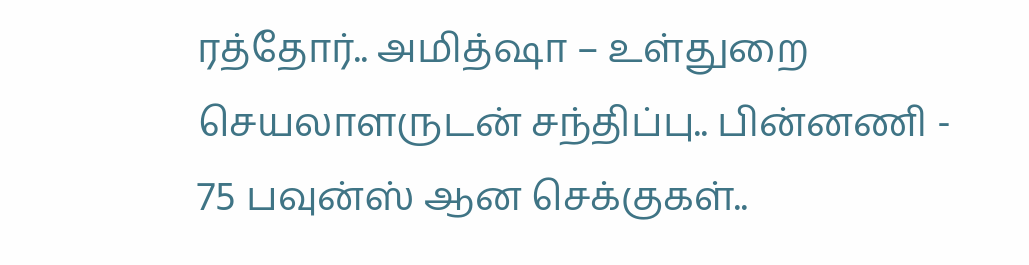ரத்தோர்.. அமித்ஷா – உள்துறை செயலாளருடன் சந்திப்பு.. பின்னணி -
75 பவுன்ஸ் ஆன செக்குகள்..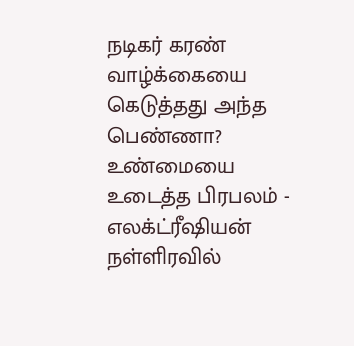நடிகர் கரண் வாழ்க்கையை கெடுத்தது அந்த பெண்ணா? உண்மையை உடைத்த பிரபலம் -
எலக்ட்ரீஷியன் நள்ளிரவில்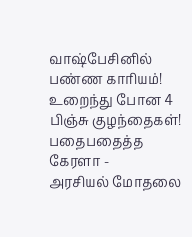வாஷ்பேசினில் பண்ண காரியம்! உறைந்து போன 4 பிஞ்சு குழந்தைகள்! பதைபதைத்த கேரளா -
அரசியல் மோதலை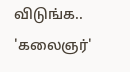விடுங்க.. 'கலைஞர்'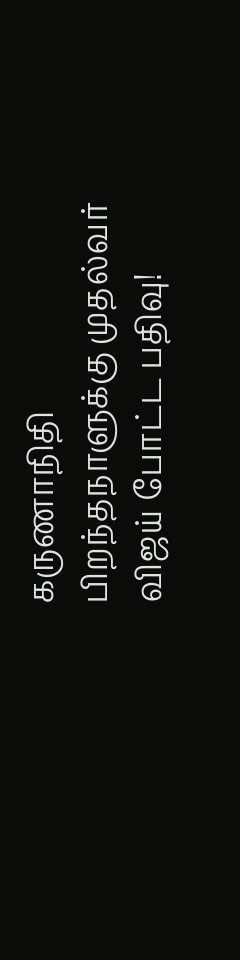கருணாநிதி பிறந்தநாளுக்கு முதல்வர் விஜய் போட்ட பதிவு!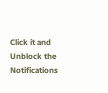Click it and Unblock the Notifications